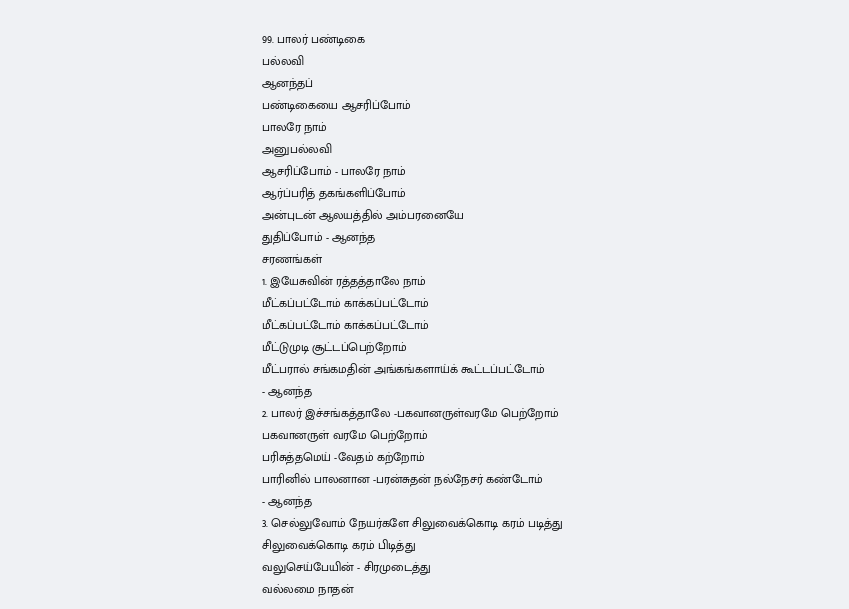99. பாலர் பண்டிகை
பல்லவி
ஆனந்தப்
பண்டிகையை ஆசரிப்போம்
பாலரே நாம்
அனுபல்லவி
ஆசரிப்போம் - பாலரே நாம்
ஆர்ப்பரித் தகங்களிப்போம்
அன்புடன் ஆலயத்தில் அம்பரனையே
துதிப்போம் - ஆனந்த
சரணங்கள்
1. இயேசுவின் ரத்தத்தாலே நாம்
மீட்கப்பட்டோம் காக்கப்பட்டோம்
மீட்கப்பட்டோம் காக்கப்பட்டோம்
மீட்டுமுடி சூட்டப்பெற்றோம்
மீட்பரால் சங்கமதின் அங்கங்களாய்க் கூட்டப்பட்டோம்
- ஆனந்த
2. பாலர் இச்சங்கத்தாலே -பகவானருள்வரமே பெற்றோம்
பகவானருள் வரமே பெற்றோம்
பரிசுத்தமெய் -வேதம் கற்றோம்
பாரினில் பாலனான -பரன்சுதன் நல்நேசர் கண்டோம்
- ஆனந்த
3. செல்லுவோம் நேயர்களே சிலுவைக்கொடி கரம் படித்து
சிலுவைக்கொடி கரம் பிடித்து
வலுசெய்பேயின் - சிரமுடைத்து
வல்லமை நாதன்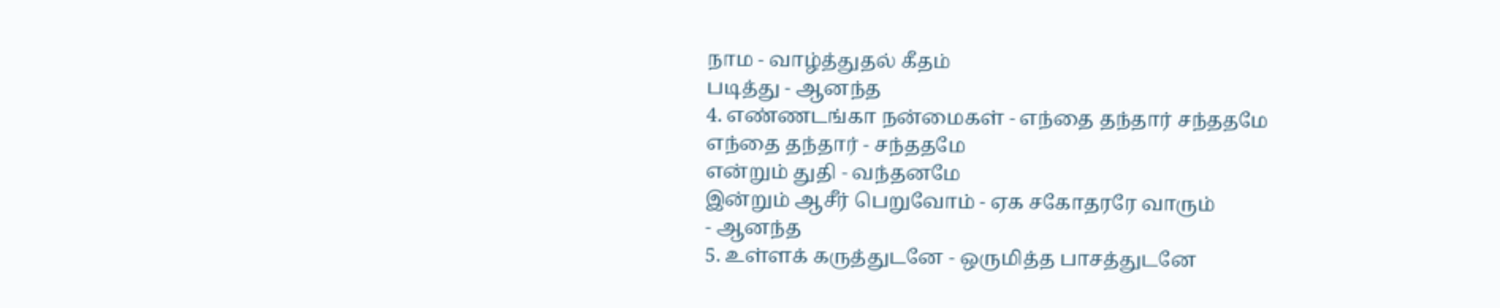நாம - வாழ்த்துதல் கீதம்
படித்து - ஆனந்த
4. எண்ணடங்கா நன்மைகள் - எந்தை தந்தார் சந்ததமே
எந்தை தந்தார் - சந்ததமே
என்றும் துதி - வந்தனமே
இன்றும் ஆசீர் பெறுவோம் - ஏக சகோதரரே வாரும்
- ஆனந்த
5. உள்ளக் கருத்துடனே - ஒருமித்த பாசத்துடனே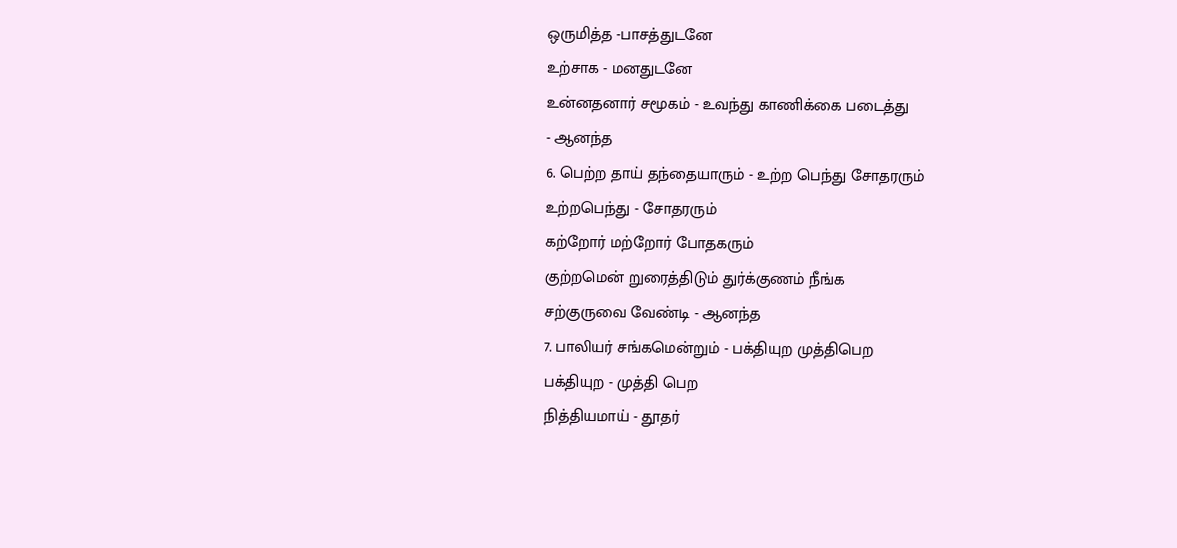ஒருமித்த -பாசத்துடனே
உற்சாக - மனதுடனே
உன்னதனார் சமூகம் - உவந்து காணிக்கை படைத்து
- ஆனந்த
6. பெற்ற தாய் தந்தையாரும் - உற்ற பெந்து சோதரரும்
உற்றபெந்து - சோதரரும்
கற்றோர் மற்றோர் போதகரும்
குற்றமென் றுரைத்திடும் துர்க்குணம் நீங்க
சற்குருவை வேண்டி - ஆனந்த
7. பாலியர் சங்கமென்றும் - பக்தியுற முத்திபெற
பக்தியுற - முத்தி பெற
நித்தியமாய் - தூதர்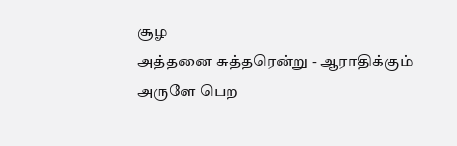சூழ
அத்தனை சுத்தரென்று - ஆராதிக்கும்
அருளே பெற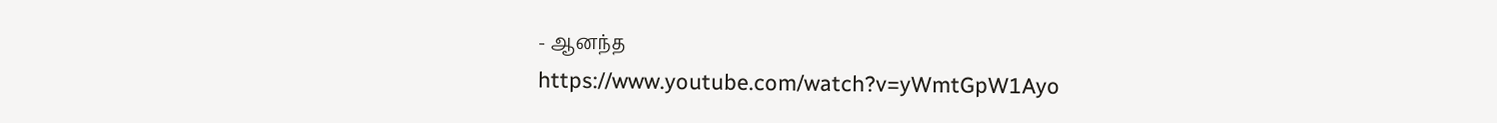- ஆனந்த
https://www.youtube.com/watch?v=yWmtGpW1Ayo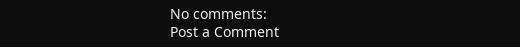No comments:
Post a Comment